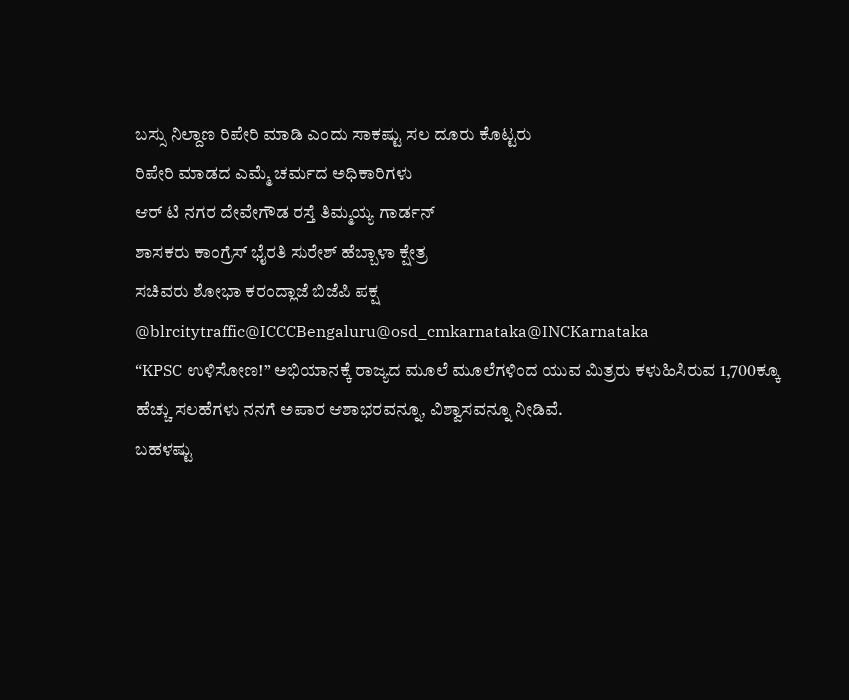ಬಸ್ಸು ನಿಲ್ದಾಣ ರಿಪೇರಿ ಮಾಡಿ ಎಂದು ಸಾಕಷ್ಟು ಸಲ ದೂರು ಕೊಟ್ಟರು
ರಿಪೇರಿ ಮಾಡದ ಎಮ್ಮೆ ಚರ್ಮದ ಅಧಿಕಾರಿಗಳು
ಆರ್ ಟಿ ನಗರ ದೇವೇಗೌಡ ರಸ್ತೆ ತಿಮ್ಮಯ್ಯ ಗಾರ್ಡನ್
ಶಾಸಕರು ಕಾಂಗ್ರೆಸ್ ಭೈರತಿ ಸುರೇಶ್ ಹೆಬ್ಬಾಳಾ ಕ್ಷೇತ್ರ
ಸಚಿವರು ಶೋಭಾ ಕರಂದ್ಲಾಜೆ ಬಿಜೆಪಿ ಪಕ್ಷ
@blrcitytraffic@ICCCBengaluru@osd_cmkarnataka@INCKarnataka
“KPSC ಉಳಿಸೋಣ!” ಅಭಿಯಾನಕ್ಕೆ ರಾಜ್ಯದ ಮೂಲೆ ಮೂಲೆಗಳಿಂದ ಯುವ ಮಿತ್ರರು ಕಳುಹಿಸಿರುವ 1,700ಕ್ಕೂ ಹೆಚ್ಚು ಸಲಹೆಗಳು ನನಗೆ ಅಪಾರ ಆಶಾಭರವನ್ನೂ, ವಿಶ್ವಾಸವನ್ನೂ ನೀಡಿವೆ.
ಬಹಳಷ್ಟು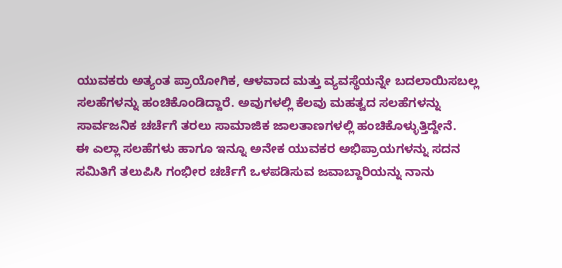ಯುವಕರು ಅತ್ಯಂತ ಪ್ರಾಯೋಗಿಕ, ಆಳವಾದ ಮತ್ತು ವ್ಯವಸ್ಥೆಯನ್ನೇ ಬದಲಾಯಿಸಬಲ್ಲ ಸಲಹೆಗಳನ್ನು ಹಂಚಿಕೊಂಡಿದ್ದಾರೆ. ಅವುಗಳಲ್ಲಿ ಕೆಲವು ಮಹತ್ವದ ಸಲಹೆಗಳನ್ನು ಸಾರ್ವಜನಿಕ ಚರ್ಚೆಗೆ ತರಲು ಸಾಮಾಜಿಕ ಜಾಲತಾಣಗಳಲ್ಲಿ ಹಂಚಿಕೊಳ್ಳುತ್ತಿದ್ದೇನೆ.
ಈ ಎಲ್ಲಾ ಸಲಹೆಗಳು ಹಾಗೂ ಇನ್ನೂ ಅನೇಕ ಯುವಕರ ಅಭಿಪ್ರಾಯಗಳನ್ನು ಸದನ ಸಮಿತಿಗೆ ತಲುಪಿಸಿ ಗಂಭೀರ ಚರ್ಚೆಗೆ ಒಳಪಡಿಸುವ ಜವಾಬ್ದಾರಿಯನ್ನು ನಾನು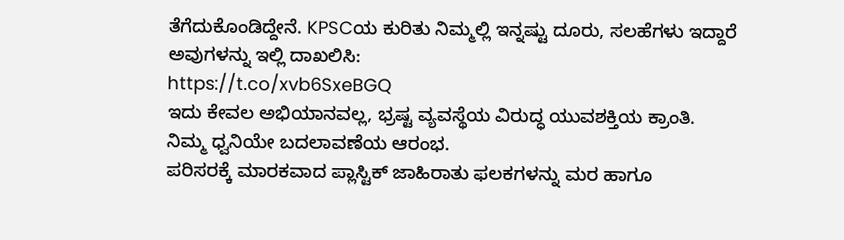ತೆಗೆದುಕೊಂಡಿದ್ದೇನೆ. KPSCಯ ಕುರಿತು ನಿಮ್ಮಲ್ಲಿ ಇನ್ನಷ್ಟು ದೂರು, ಸಲಹೆಗಳು ಇದ್ದಾರೆ ಅವುಗಳನ್ನು ಇಲ್ಲಿ ದಾಖಲಿಸಿ:
https://t.co/xvb6SxeBGQ
ಇದು ಕೇವಲ ಅಭಿಯಾನವಲ್ಲ, ಭ್ರಷ್ಟ ವ್ಯವಸ್ಥೆಯ ವಿರುದ್ಧ ಯುವಶಕ್ತಿಯ ಕ್ರಾಂತಿ.
ನಿಮ್ಮ ಧ್ವನಿಯೇ ಬದಲಾವಣೆಯ ಆರಂಭ.
ಪರಿಸರಕ್ಕೆ ಮಾರಕವಾದ ಪ್ಲಾಸ್ಟಿಕ್ ಜಾಹಿರಾತು ಫಲಕಗಳನ್ನು ಮರ ಹಾಗೂ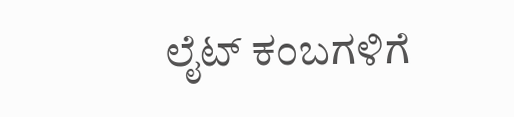ಲೈಟ್ ಕಂಬಗಳಿಗೆ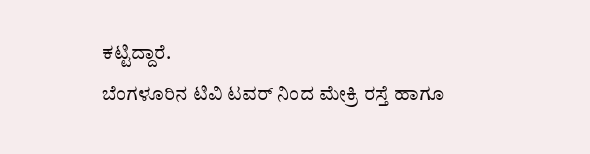ಕಟ್ಟಿದ್ದಾರೆ.
ಬೆಂಗಳೂರಿನ ಟಿವಿ ಟವರ್ ನಿಂದ ಮೇಕ್ರಿ ರಸ್ತೆ ಹಾಗೂ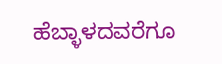ಹೆಬ್ಳಾಳದವರೆಗೂ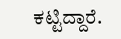ಕಟ್ಟಿದ್ದಾರೆ.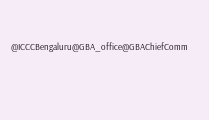@ICCCBengaluru@GBA_office@GBAChiefComm